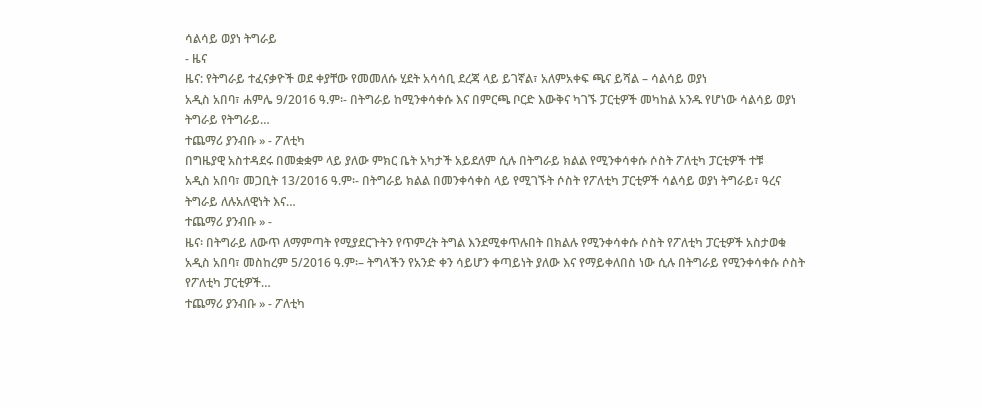ሳልሳይ ወያነ ትግራይ
- ዜና
ዜና: የትግራይ ተፈናቃዮች ወደ ቀያቸው የመመለሱ ሂደት አሳሳቢ ደረጃ ላይ ይገኛል፣ አለምአቀፍ ጫና ይሻል – ሳልሳይ ወያነ
አዲስ አበባ፣ ሐምሌ 9/2016 ዓ.ም፡- በትግራይ ከሚንቀሳቀሱ እና በምርጫ ቦርድ እውቅና ካገኙ ፓርቲዎች መካከል አንዱ የሆነው ሳልሳይ ወያነ ትግራይ የትግራይ…
ተጨማሪ ያንብቡ » - ፖለቲካ
በግዜያዊ አስተዳደሩ በመቋቋም ላይ ያለው ምክር ቤት አካታች አይደለም ሲሉ በትግራይ ክልል የሚንቀሳቀሱ ሶስት ፖለቲካ ፓርቲዎች ተቹ
አዲስ አበባ፣ መጋቢት 13/2016 ዓ.ም፡- በትግራይ ክልል በመንቀሳቀስ ላይ የሚገኙት ሶስት የፖለቲካ ፓርቲዎች ሳልሳይ ወያነ ትግራይ፣ ዓረና ትግራይ ለሉአለዊነት እና…
ተጨማሪ ያንብቡ » -
ዜና፡ በትግራይ ለውጥ ለማምጣት የሚያደርጉትን የጥምረት ትግል እንደሚቀጥሉበት በክልሉ የሚንቀሳቀሱ ሶስት የፖለቲካ ፓርቲዎች አስታወቁ
አዲስ አበባ፣ መስከረም 5/2016 ዓ.ም፡– ትግላችን የአንድ ቀን ሳይሆን ቀጣይነት ያለው እና የማይቀለበስ ነው ሲሉ በትግራይ የሚንቀሳቀሱ ሶስት የፖለቲካ ፓርቲዎች…
ተጨማሪ ያንብቡ » - ፖለቲካ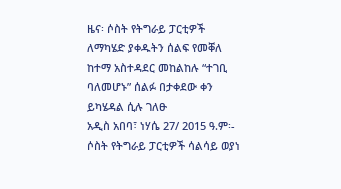ዜና፡ ሶስት የትግራይ ፓርቲዎች ለማካሄድ ያቀዱትን ሰልፍ የመቐለ ከተማ አስተዳደር መከልከሉ “ተገቢ ባለመሆኑ” ሰልፉ በታቀደው ቀን ይካሄዳል ሲሉ ገለፁ
አዲስ አበባ፣ ነሃሴ 27/ 2015 ዓ.ም፡- ሶስት የትግራይ ፓርቲዎች ሳልሳይ ወያነ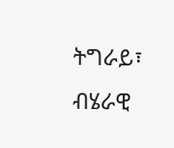ትግራይ፣ ብሄራዊ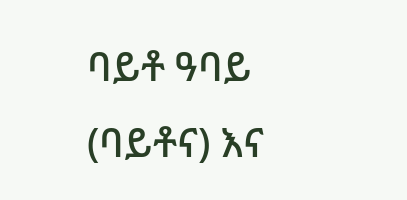ባይቶ ዓባይ (ባይቶና) እና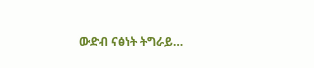ውድብ ናፅነት ትግራይ…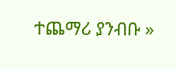ተጨማሪ ያንብቡ »